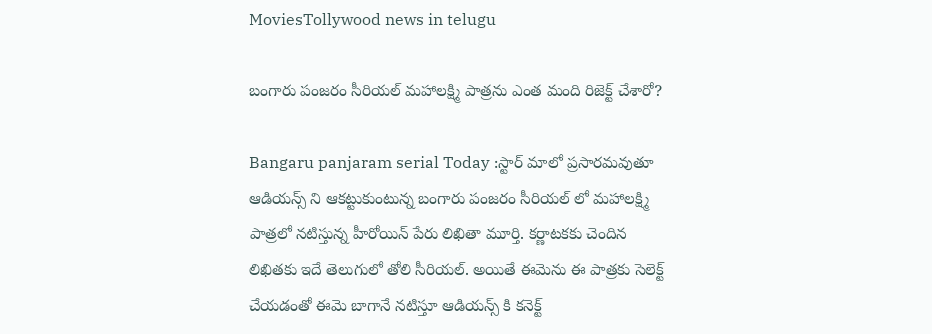MoviesTollywood news in telugu

బంగారు పంజరం సీరియల్ మహాలక్ష్మి పాత్రను ఎంత మంది రిజెక్ట్ చేశారో?

Bangaru panjaram serial Today :స్టార్ మాలో ప్రసారమవుతూ ఆడియన్స్ ని ఆకట్టుకుంటున్న బంగారు పంజరం సీరియల్ లో మహాలక్ష్మి పాత్రలో నటిస్తున్న హీరోయిన్ పేరు లిఖితా మూర్తి. కర్ణాటకకు చెందిన లిఖితకు ఇదే తెలుగులో తోలి సీరియల్. అయితే ఈమెను ఈ పాత్రకు సెలెక్ట్ చేయడంతో ఈమె బాగానే నటిస్తూ ఆడియన్స్ కి కనెక్ట్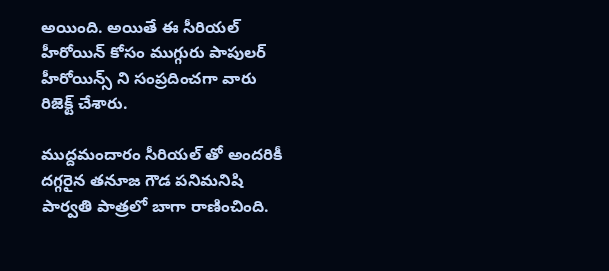అయింది. అయితే ఈ సీరియల్ హీరోయిన్ కోసం ముగ్గురు పాపులర్ హీరోయిన్స్ ని సంప్రదించగా వారు రిజెక్ట్ చేశారు.

ముద్దమందారం సీరియల్ తో అందరికీ దగ్గరైన తనూజ గౌడ పనిమనిషి పార్వతి పాత్రలో బాగా రాణించింది.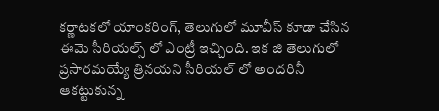కర్ణాటకలో యాంకరింగ్, తెలుగులో మూవీస్ కూడా చేసిన ఈమె సీరియల్స్ లో ఎంట్రీ ఇచ్చింది. ఇక జి తెలుగులో ప్రసారమయ్యే త్రినయని సీరియల్ లో అందరినీ ఆకట్టుకున్న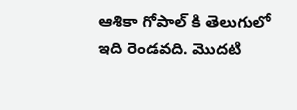ఆశికా గోపాల్ కి తెలుగులో ఇది రెండవది. మొదటి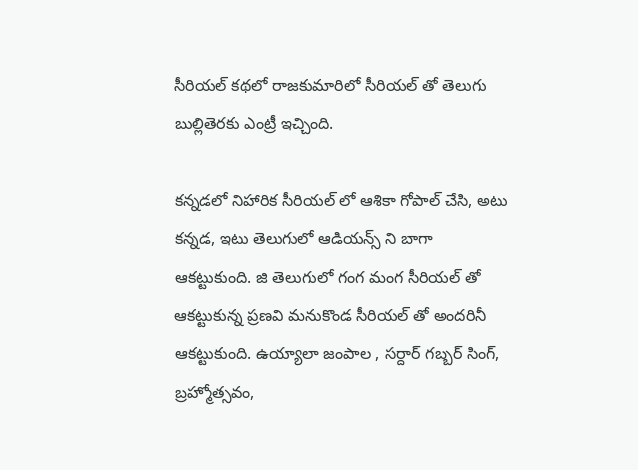సీరియల్ కథలో రాజకుమారిలో సీరియల్ తో తెలుగు బుల్లితెరకు ఎంట్రీ ఇచ్చింది.

కన్నడలో నిహారిక సీరియల్ లో ఆశికా గోపాల్ చేసి, అటు కన్నడ, ఇటు తెలుగులో ఆడియన్స్ ని బాగా ఆకట్టుకుంది. జి తెలుగులో గంగ మంగ సీరియల్ తో ఆకట్టుకున్న ప్రణవి మనుకొండ సీరియల్ తో అందరినీ ఆకట్టుకుంది. ఉయ్యాలా జంపాల , సర్దార్ గబ్బర్ సింగ్, బ్రహ్మోత్సవం,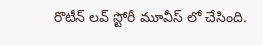రొటీన్ లవ్ స్టోరీ మూవీస్ లో చేసింది.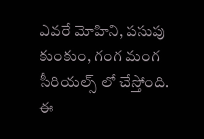ఎవరే మోహిని, పసుపు కుంకుం, గంగ మంగ సీరియల్స్ లో చేస్తోంది. ఈ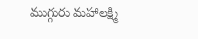ముగ్గురు మహాలక్ష్మి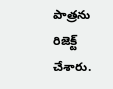పాత్రను రిజెక్ట్ చేశారు.